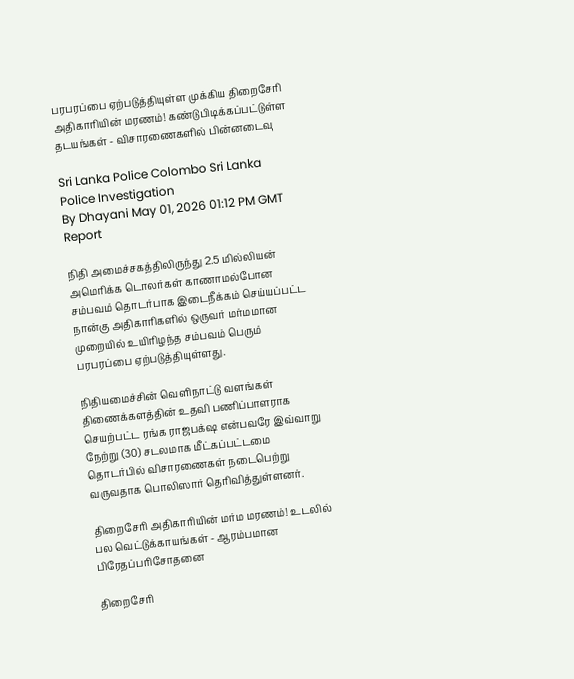பரபரப்பை ஏற்படுத்தியுள்ள முக்கிய திறைசேரி அதிகாரியின் மரணம்! கண்டுபிடிக்கப்பட்டுள்ள தடயங்கள் - விசாரணைகளில் பின்னடைவு

Sri Lanka Police Colombo Sri Lanka Police Investigation
By Dhayani May 01, 2026 01:12 PM GMT
Report

நிதி அமைச்சகத்திலிருந்து 2.5 மில்லியன் அமெரிக்க டொலர்கள் காணாமல்போன சம்பவம் தொடர்பாக இடைநீக்கம் செய்யப்பட்ட நான்கு அதிகாரிகளில் ஒருவர் மர்மமான முறையில் உயிரிழந்த சம்பவம் பெரும் பரபரப்பை ஏற்படுத்தியுள்ளது.

நிதியமைச்சின் வௌிநாட்டு வளங்கள் திணைக்களத்தின் உதவி பணிப்பாளராக செயற்பட்ட ரங்க ராஜபக்‌ஷ என்பவரே இவ்வாறு நேற்று (30) சடலமாக மீட்கப்பட்டமை தொடர்பில் விசாரணைகள் நடைபெற்று வருவதாக பொலிஸார் தெரிவித்துள்ளனர்.

திறைசேரி அதிகாரியின் மர்ம மரணம்! உடலில் பல வெட்டுக்காயங்கள் - ஆரம்பமான பிரேதப்பரிசோதனை

திறைசேரி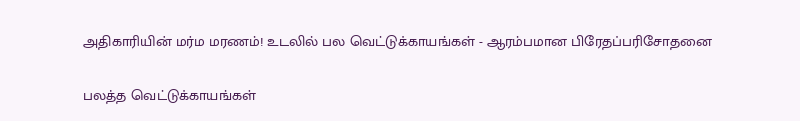அதிகாரியின் மர்ம மரணம்! உடலில் பல வெட்டுக்காயங்கள் - ஆரம்பமான பிரேதப்பரிசோதனை

பலத்த வெட்டுக்காயங்கள்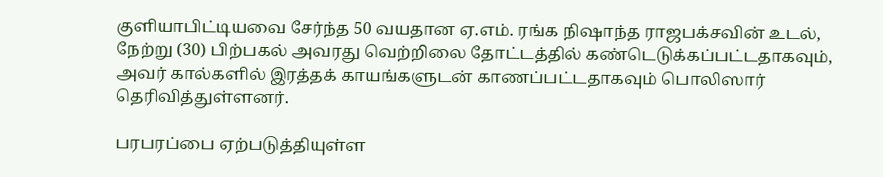குளியாபிட்டியவை சேர்ந்த 50 வயதான ஏ.எம். ரங்க நிஷாந்த ராஜபக்சவின் உடல், நேற்று (30) பிற்பகல் அவரது வெற்றிலை தோட்டத்தில் கண்டெடுக்கப்பட்டதாகவும், அவர் கால்களில் இரத்தக் காயங்களுடன் காணப்பட்டதாகவும் பொலிஸார் தெரிவித்துள்ளனர்.

பரபரப்பை ஏற்படுத்தியுள்ள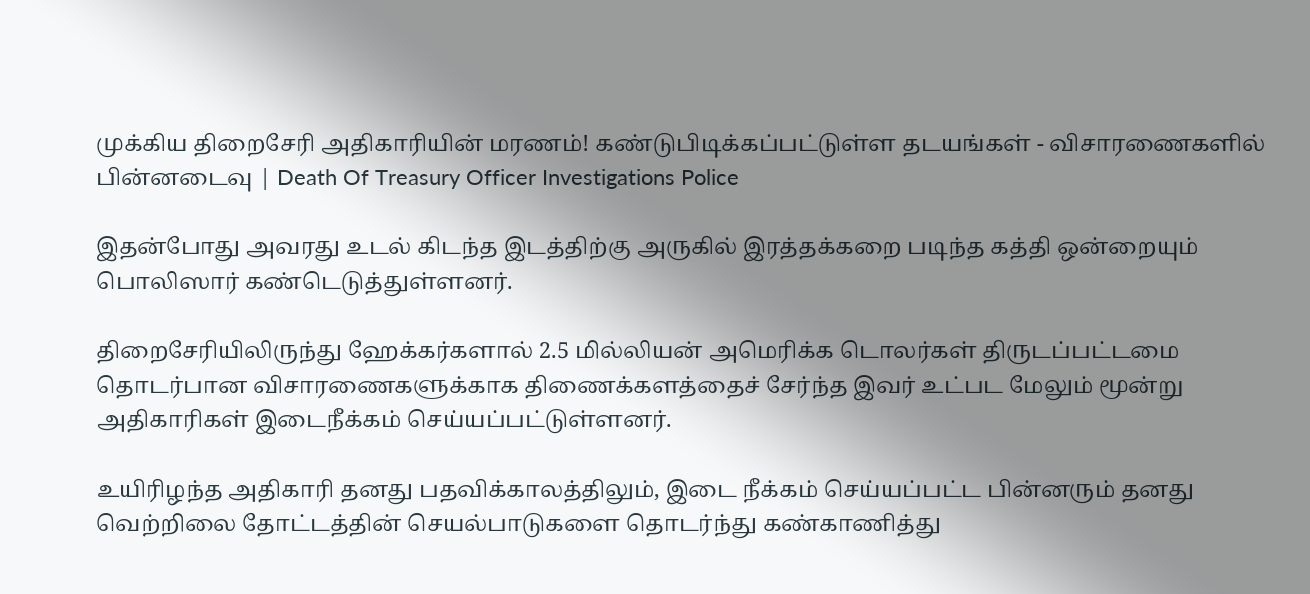முக்கிய திறைசேரி அதிகாரியின் மரணம்! கண்டுபிடிக்கப்பட்டுள்ள தடயங்கள் - விசாரணைகளில் பின்னடைவு | Death Of Treasury Officer Investigations Police

இதன்போது அவரது உடல் கிடந்த இடத்திற்கு அருகில் இரத்தக்கறை படிந்த கத்தி ஒன்றையும் பொலிஸார் கண்டெடுத்துள்ளனர்.

திறைசேரியிலிருந்து ஹேக்கர்களால் 2.5 மில்லியன் அமெரிக்க டொலர்கள் திருடப்பட்டமை தொடர்பான விசாரணைகளுக்காக திணைக்களத்தைச் சேர்ந்த இவர் உட்பட மேலும் மூன்று அதிகாரிகள் இடைநீக்கம் செய்யப்பட்டுள்ளனர்.

உயிரிழந்த அதிகாரி தனது பதவிக்காலத்திலும், இடை நீக்கம் செய்யப்பட்ட பின்னரும் தனது வெற்றிலை தோட்டத்தின் செயல்பாடுகளை தொடர்ந்து கண்காணித்து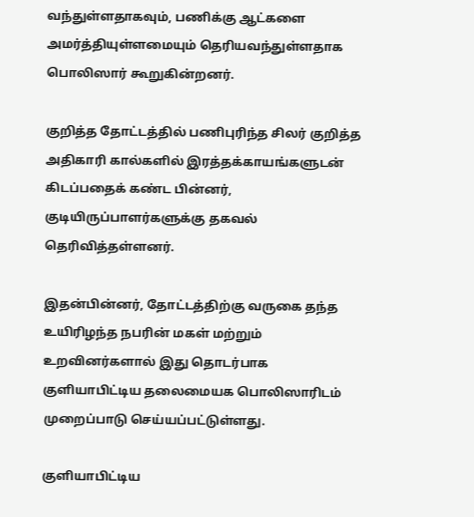வந்துள்ளதாகவும், பணிக்கு ஆட்களை அமர்த்தியுள்ளமையும் தெரியவந்துள்ளதாக பொலிஸார் கூறுகின்றனர்.

குறித்த தோட்டத்தில் பணிபுரிந்த சிலர் குறித்த அதிகாரி கால்களில் இரத்தக்காயங்களுடன் கிடப்பதைக் கண்ட பின்னர், குடியிருப்பாளர்களுக்கு தகவல் தெரிவித்தள்ளனர்.

இதன்பின்னர், தோட்டத்திற்கு வருகை தந்த உயிரிழந்த நபரின் மகள் மற்றும் உறவினர்களால் இது தொடர்பாக குளியாபிட்டிய தலைமையக பொலிஸாரிடம் முறைப்பாடு செய்யப்பட்டுள்ளது.

குளியாபிட்டிய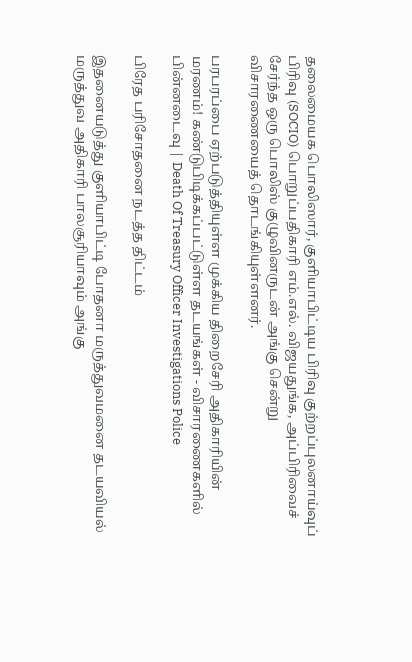தலைமையக பொலிஸார், குளியாபிட்டிய பிரிவு குற்றப்புலனாய்வுப் பிரிவு (SOCIO) பொறுப்பதிகாரி எம்.எல். விஜயதுங்க, அப்பிரிவைச் சேர்ந்த ஒரு பொலிஸ் குழுவினருடன் அங்கு சென்று விசாரணையைத் தொடங்கியுள்ளனர்.

பரபரப்பை ஏற்படுத்தியுள்ள முக்கிய திறைசேரி அதிகாரியின் மரணம்! கண்டுபிடிக்கப்பட்டுள்ள தடயங்கள் - விசாரணைகளில் பின்னடைவு | Death Of Treasury Officer Investigations Police

பிரேத பரிசோதனை நடத்த திட்டம்

இதனையடுத்து குளியாபிட்டி போதனா மருத்துவமனை தடயவியல் மருத்துவ அதிகாரி பாலசூரியாவும் அங்கு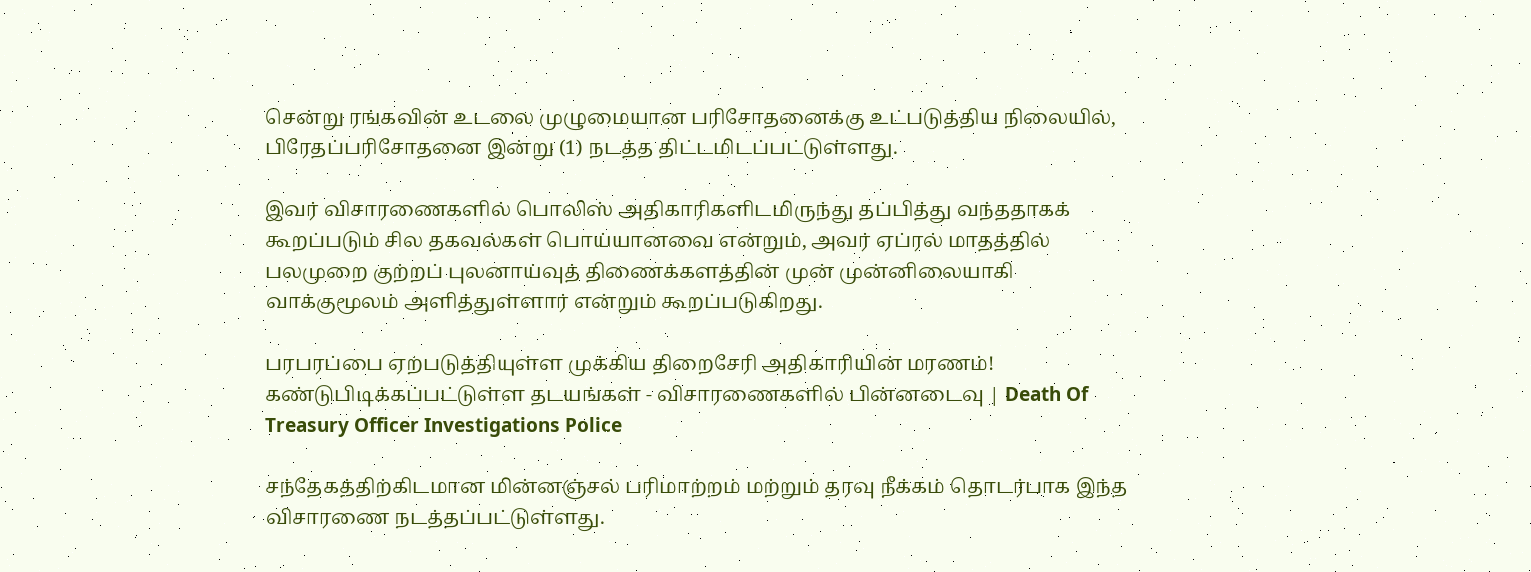சென்று ரங்கவின் உடலை முழுமையான பரிசோதனைக்கு உட்படுத்திய நிலையில், பிரேதப்பரிசோதனை இன்று (1) நடத்த திட்டமிடப்பட்டுள்ளது.

இவர் விசாரணைகளில் பொலிஸ் அதிகாரிகளிடமிருந்து தப்பித்து வந்ததாகக் கூறப்படும் சில தகவல்கள் பொய்யானவை என்றும், அவர் ஏப்ரல் மாதத்தில் பலமுறை குற்றப் புலனாய்வுத் திணைக்களத்தின் முன் முன்னிலையாகி வாக்குமூலம் அளித்துள்ளார் என்றும் கூறப்படுகிறது.

பரபரப்பை ஏற்படுத்தியுள்ள முக்கிய திறைசேரி அதிகாரியின் மரணம்! கண்டுபிடிக்கப்பட்டுள்ள தடயங்கள் - விசாரணைகளில் பின்னடைவு | Death Of Treasury Officer Investigations Police

சந்தேகத்திற்கிடமான மின்னஞ்சல் பரிமாற்றம் மற்றும் தரவு நீக்கம் தொடர்பாக இந்த விசாரணை நடத்தப்பட்டுள்ளது.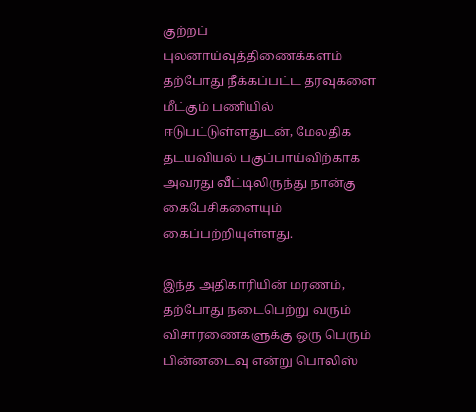குற்றப் புலனாய்வுத்திணைக்களம் தற்போது நீக்கப்பட்ட தரவுகளை மீட்கும் பணியில் ஈடுபட்டுள்ளதுடன், மேலதிக தடயவியல் பகுப்பாய்விற்காக அவரது வீட்டிலிருந்து நான்கு கைபேசிகளையும் கைப்பற்றியுள்ளது.

இந்த அதிகாரியின் மரணம், தற்போது நடைபெற்று வரும் விசாரணைகளுக்கு ஒரு பெரும் பின்னடைவு என்று பொலிஸ்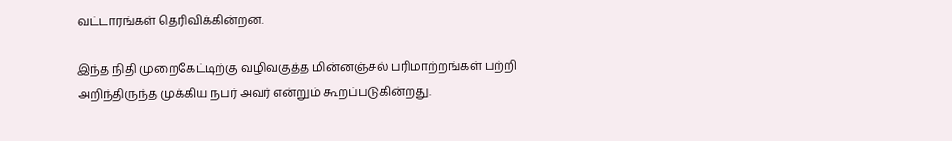வட்டாரங்கள் தெரிவிக்கின்றன.

இந்த நிதி முறைகேட்டிற்கு வழிவகுத்த மின்னஞ்சல் பரிமாற்றங்கள் பற்றி அறிந்திருந்த முக்கிய நபர் அவர் என்றும் கூறப்படுகின்றது.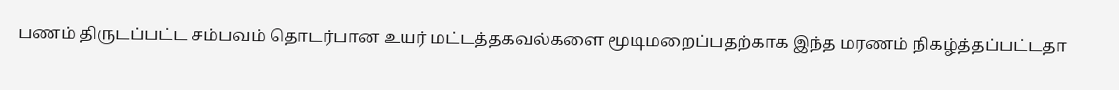பணம் திருடப்பட்ட சம்பவம் தொடர்பான உயர் மட்டத்தகவல்களை மூடிமறைப்பதற்காக இந்த மரணம் நிகழ்த்தப்பட்டதா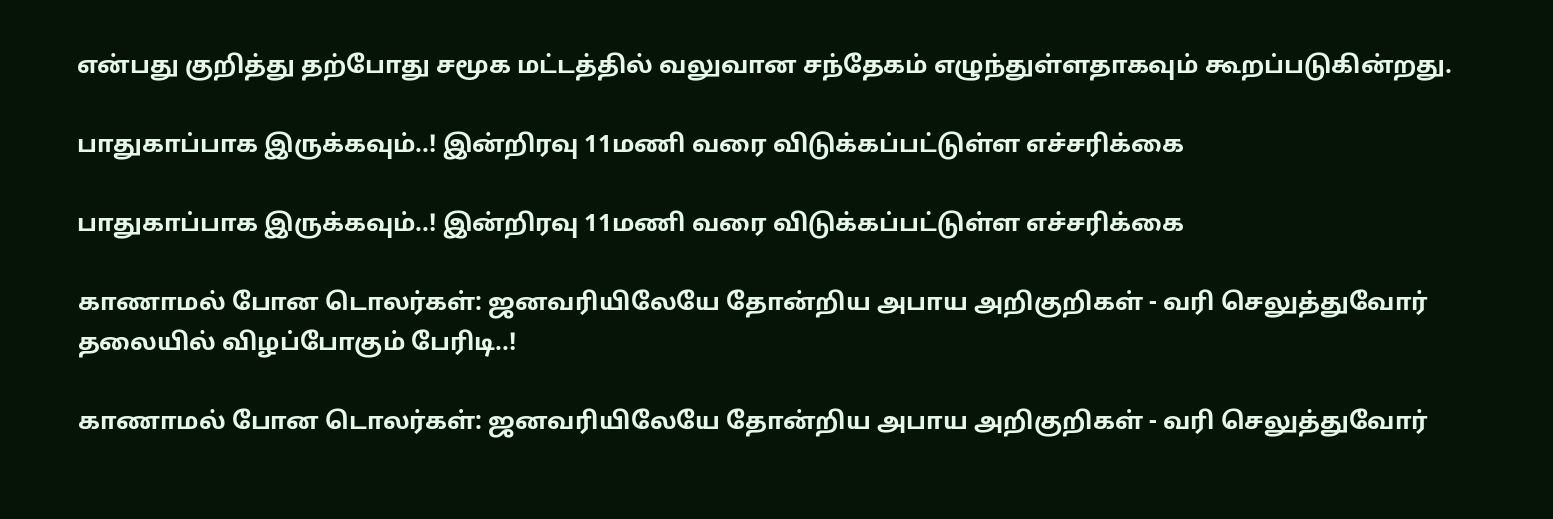என்பது குறித்து தற்போது சமூக மட்டத்தில் வலுவான சந்தேகம் எழுந்துள்ளதாகவும் கூறப்படுகின்றது.

பாதுகாப்பாக இருக்கவும்..! இன்றிரவு 11மணி வரை விடுக்கப்பட்டுள்ள எச்சரிக்கை

பாதுகாப்பாக இருக்கவும்..! இன்றிரவு 11மணி வரை விடுக்கப்பட்டுள்ள எச்சரிக்கை

காணாமல் போன டொலர்கள்: ஜனவரியிலேயே தோன்றிய அபாய அறிகுறிகள் - வரி செலுத்துவோர் தலையில் விழப்போகும் பேரிடி..!

காணாமல் போன டொலர்கள்: ஜனவரியிலேயே தோன்றிய அபாய அறிகுறிகள் - வரி செலுத்துவோர்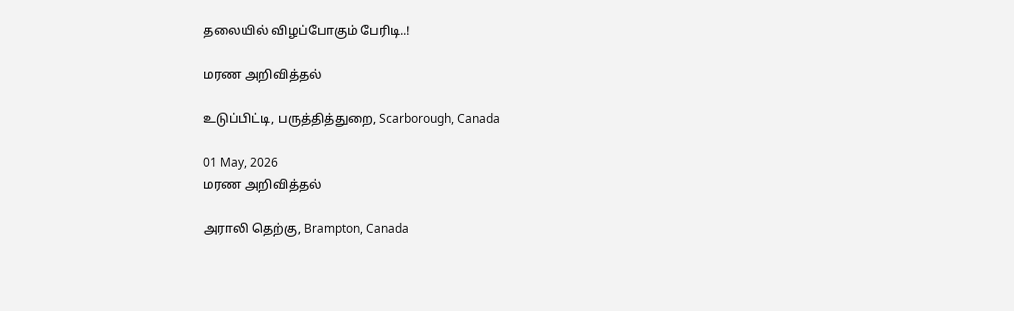தலையில் விழப்போகும் பேரிடி..!

மரண அறிவித்தல்

உடுப்பிட்டி, பருத்தித்துறை, Scarborough, Canada

01 May, 2026
மரண அறிவித்தல்

அராலி தெற்கு, Brampton, Canada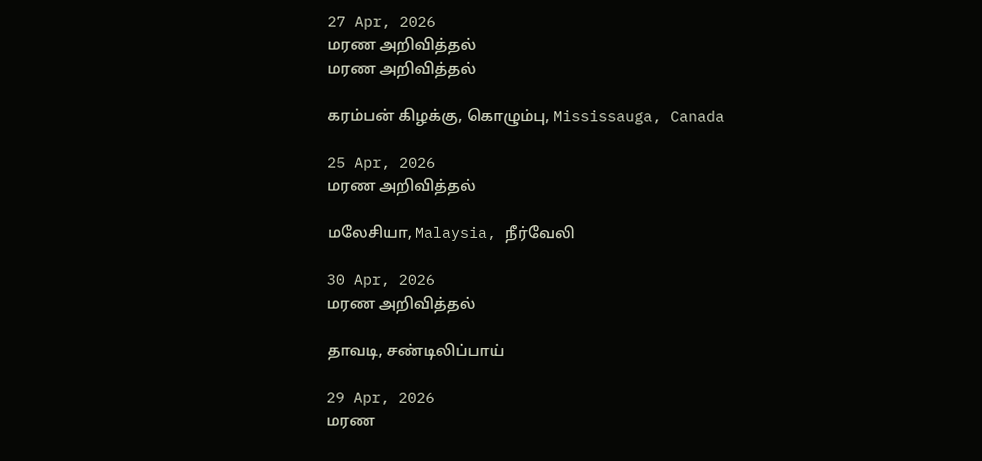27 Apr, 2026
மரண அறிவித்தல்
மரண அறிவித்தல்

கரம்பன் கிழக்கு, கொழும்பு, Mississauga, Canada

25 Apr, 2026
மரண அறிவித்தல்

மலேசியா, Malaysia, நீர்வேலி

30 Apr, 2026
மரண அறிவித்தல்

தாவடி, சண்டிலிப்பாய்

29 Apr, 2026
மரண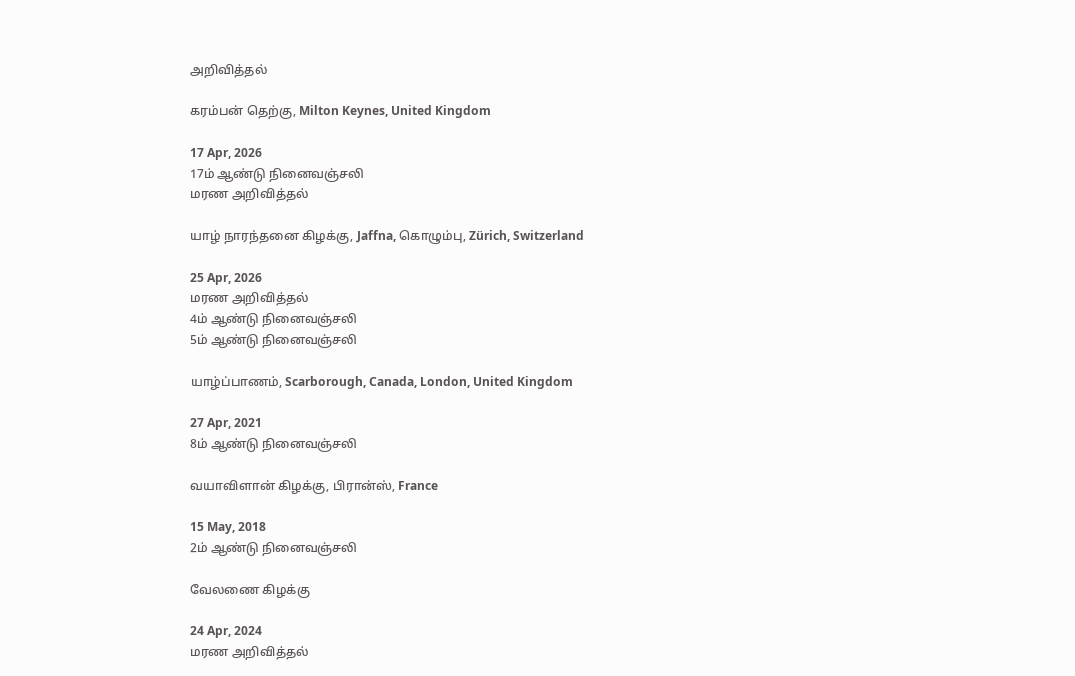அறிவித்தல்

கரம்பன் தெற்கு, Milton Keynes, United Kingdom

17 Apr, 2026
17ம் ஆண்டு நினைவஞ்சலி
மரண அறிவித்தல்

யாழ் நாரந்தனை கிழக்கு, Jaffna, கொழும்பு, Zürich, Switzerland

25 Apr, 2026
மரண அறிவித்தல்
4ம் ஆண்டு நினைவஞ்சலி
5ம் ஆண்டு நினைவஞ்சலி

யாழ்ப்பாணம், Scarborough, Canada, London, United Kingdom

27 Apr, 2021
8ம் ஆண்டு நினைவஞ்சலி

வயாவிளான் கிழக்கு, பிரான்ஸ், France

15 May, 2018
2ம் ஆண்டு நினைவஞ்சலி

வேலணை கிழக்கு

24 Apr, 2024
மரண அறிவித்தல்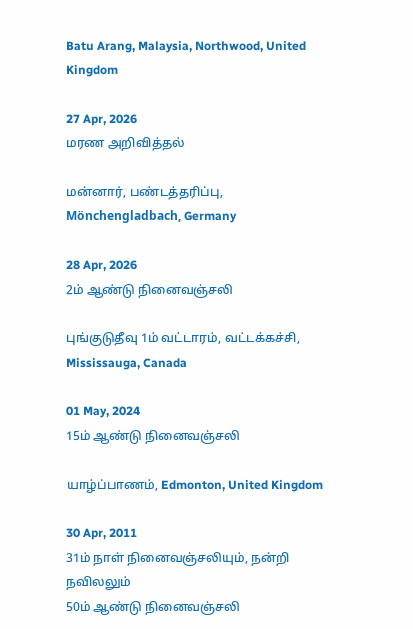Batu Arang, Malaysia, Northwood, United Kingdom

27 Apr, 2026
மரண அறிவித்தல்

மன்னார், பண்டத்தரிப்பு, Mönchengladbach, Germany

28 Apr, 2026
2ம் ஆண்டு நினைவஞ்சலி

புங்குடுதீவு 1ம் வட்டாரம், வட்டக்கச்சி, Mississauga, Canada

01 May, 2024
15ம் ஆண்டு நினைவஞ்சலி

யாழ்ப்பாணம், Edmonton, United Kingdom

30 Apr, 2011
31ம் நாள் நினைவஞ்சலியும், நன்றி நவிலலும்
50ம் ஆண்டு நினைவஞ்சலி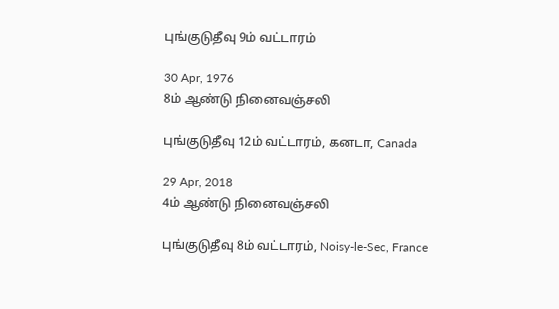புங்குடுதீவு 9ம் வட்டாரம்

30 Apr, 1976
8ம் ஆண்டு நினைவஞ்சலி

புங்குடுதீவு 12ம் வட்டாரம், கனடா, Canada

29 Apr, 2018
4ம் ஆண்டு நினைவஞ்சலி

புங்குடுதீவு 8ம் வட்டாரம், Noisy-le-Sec, France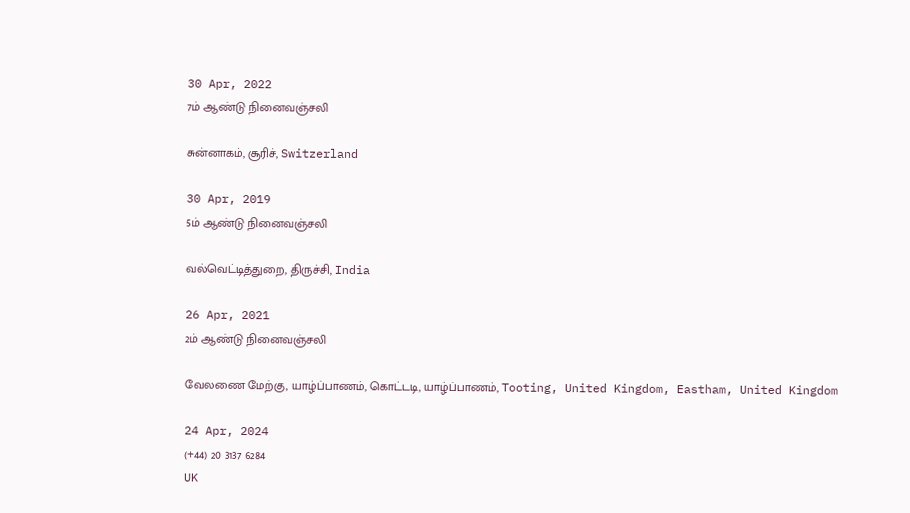30 Apr, 2022
7ம் ஆண்டு நினைவஞ்சலி

சுன்னாகம், சூரிச், Switzerland

30 Apr, 2019
5ம் ஆண்டு நினைவஞ்சலி

வல்வெட்டித்துறை, திருச்சி, India

26 Apr, 2021
2ம் ஆண்டு நினைவஞ்சலி

வேலணை மேற்கு, யாழ்ப்பாணம், கொட்டடி, யாழ்ப்பாணம், Tooting, United Kingdom, Eastham, United Kingdom

24 Apr, 2024
(+44) 20 3137 6284
UK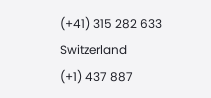(+41) 315 282 633
Switzerland
(+1) 437 887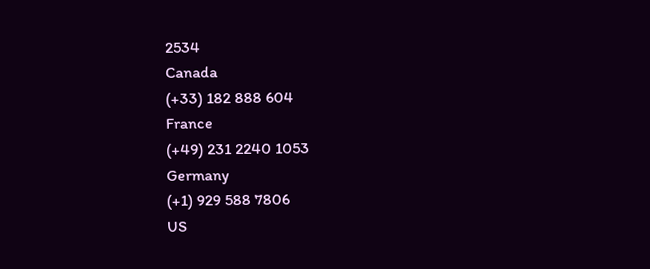2534
Canada
(+33) 182 888 604
France
(+49) 231 2240 1053
Germany
(+1) 929 588 7806
US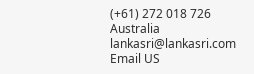(+61) 272 018 726
Australia
lankasri@lankasri.com
Email US